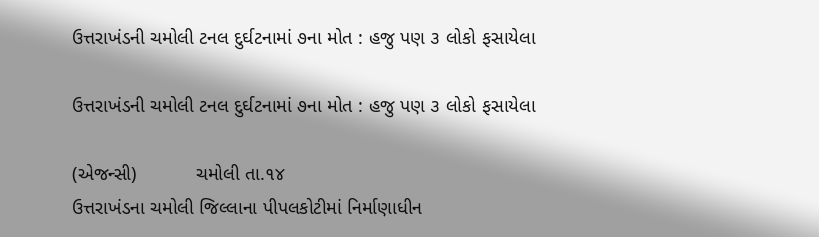ઉત્તરાખંડની ચમોલી ટનલ દુર્ઘટનામાં ૭ના મોત : હજુ પણ ૩ લોકો ફસાયેલા

ઉત્તરાખંડની ચમોલી ટનલ દુર્ઘટનામાં ૭ના મોત : હજુ પણ ૩ લોકો ફસાયેલા

(એજન્સી)           ચમોલી તા.૧૪
ઉત્તરાખંડના ચમોલી જિલ્લાના પીપલકોટીમાં નિર્માણાધીન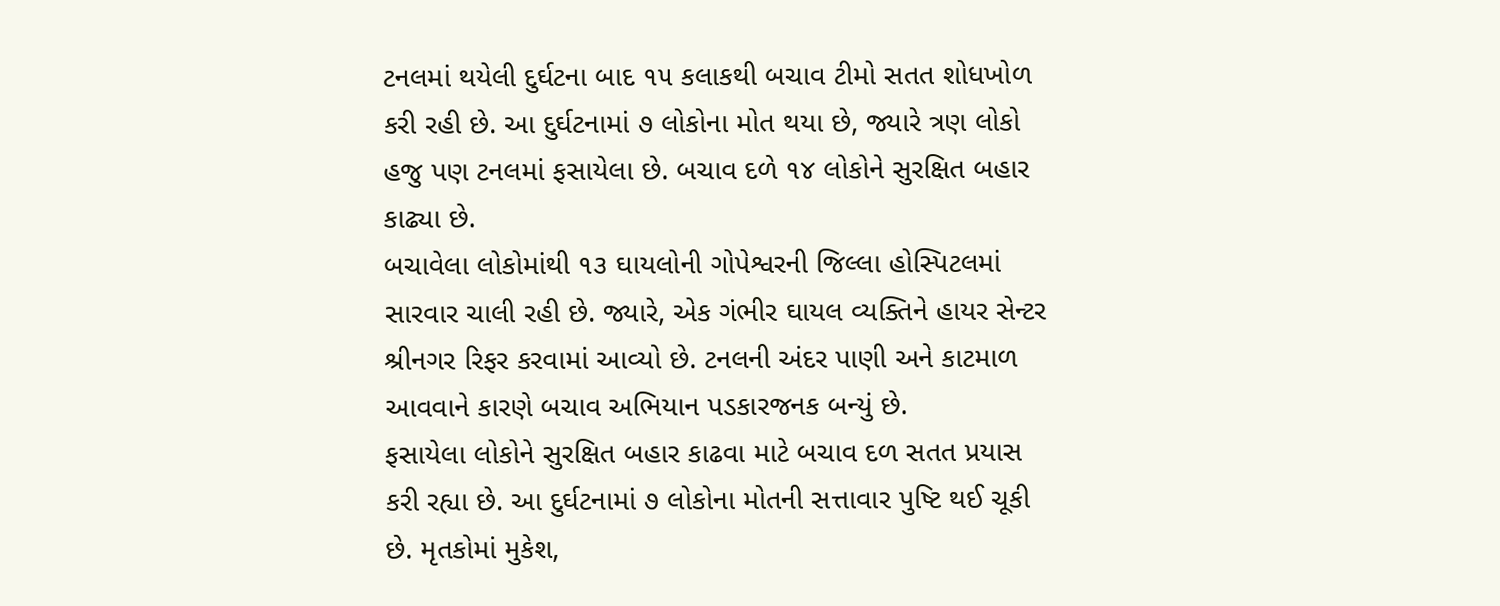ટનલમાં થયેલી દુર્ઘટના બાદ ૧૫ કલાકથી બચાવ ટીમો સતત શોધખોળ કરી રહી છે. આ દુર્ઘટનામાં ૭ લોકોના મોત થયા છે, જ્યારે ત્રણ લોકો હજુ પણ ટનલમાં ફસાયેલા છે. બચાવ દળે ૧૪ લોકોને સુરક્ષિત બહાર કાઢ્યા છે.
બચાવેલા લોકોમાંથી ૧૩ ઘાયલોની ગોપેશ્વરની જિલ્લા હોસ્પિટલમાં સારવાર ચાલી રહી છે. જ્યારે, એક ગંભીર ઘાયલ વ્યક્તિને હાયર સેન્ટર શ્રીનગર રિફર કરવામાં આવ્યો છે. ટનલની અંદર પાણી અને કાટમાળ આવવાને કારણે બચાવ અભિયાન પડકારજનક બન્યું છે.
ફસાયેલા લોકોને સુરક્ષિત બહાર કાઢવા માટે બચાવ દળ સતત પ્રયાસ કરી રહ્યા છે. આ દુર્ઘટનામાં ૭ લોકોના મોતની સત્તાવાર પુષ્ટિ થઈ ચૂકી છે. મૃતકોમાં મુકેશ,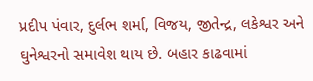પ્રદીપ પંવાર, દુર્લભ શર્મા, વિજય, જીતેન્દ્ર, લકેશ્વર અને ઘુનેશ્વરનો સમાવેશ થાય છે. બહાર કાઢવામાં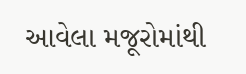આવેલા મજૂરોમાંથી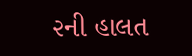૨ની હાલત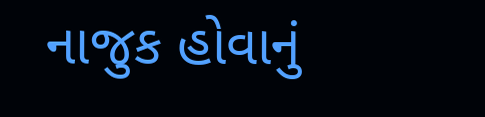નાજુક હોવાનું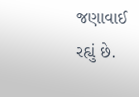જણાવાઈ રહ્યું છે.